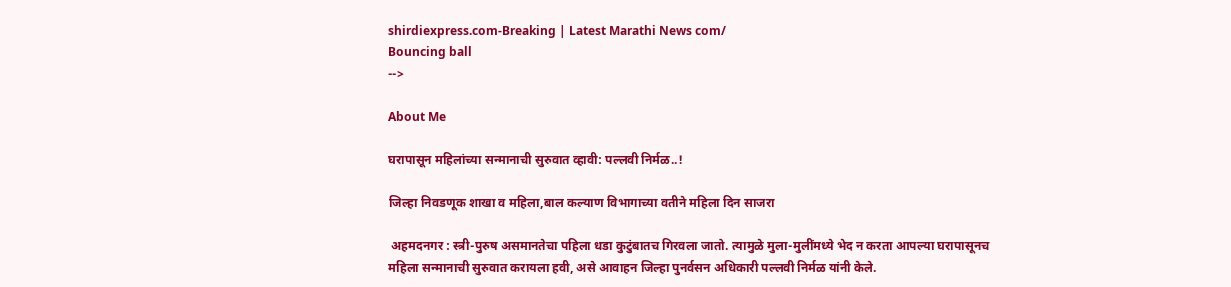shirdiexpress.com-Breaking | Latest Marathi News com/
Bouncing ball
-->

About Me

घरापासून महिलांच्या सन्मानाची सुरुवात व्हावी: पल्लवी निर्मळ..!

जिल्हा निवडणूक शाखा व महिला,बाल कल्याण विभागाच्या वतीने महिला दिन साजरा

 अहमदनगर : स्त्री-पुरुष असमानतेचा पहिला धडा कुटुंबातच गिरवला जातो. त्यामुळे मुला-मुलींमध्ये भेद न करता आपल्या घरापासूनच महिला सन्मानाची सुरुवात करायला हवी, असे आवाहन जिल्हा पुनर्वसन अधिकारी पल्लवी निर्मळ यांनी केले.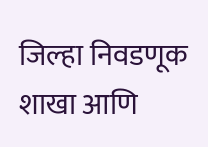जिल्हा निवडणूक शाखा आणि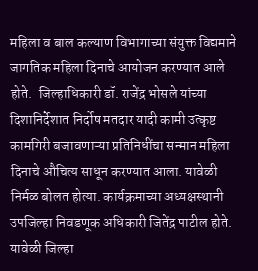महिला व बाल कल्याण विभागाच्या संयुक्त विद्यमाने जागतिक महिला दिनाचे आयोजन करण्यात आले होते.  जिल्हाधिकारी डॉ. राजेंद्र भोसले यांच्या दिशानिर्देशात निर्दोष मतदार यादी कामी उत्कृष्ट कामगिरी बजावणाऱ्या प्रतिनिधींचा सन्मान महिला दिनाचे औचित्य साधून करण्यात आला. यावेळी निर्मळ बोलत होत्या. कार्यक्रमाच्या अध्यक्षस्थानी उपजिल्हा निवडणूक अधिकारी जितेंद्र पाटील होते.  यावेळी जिल्हा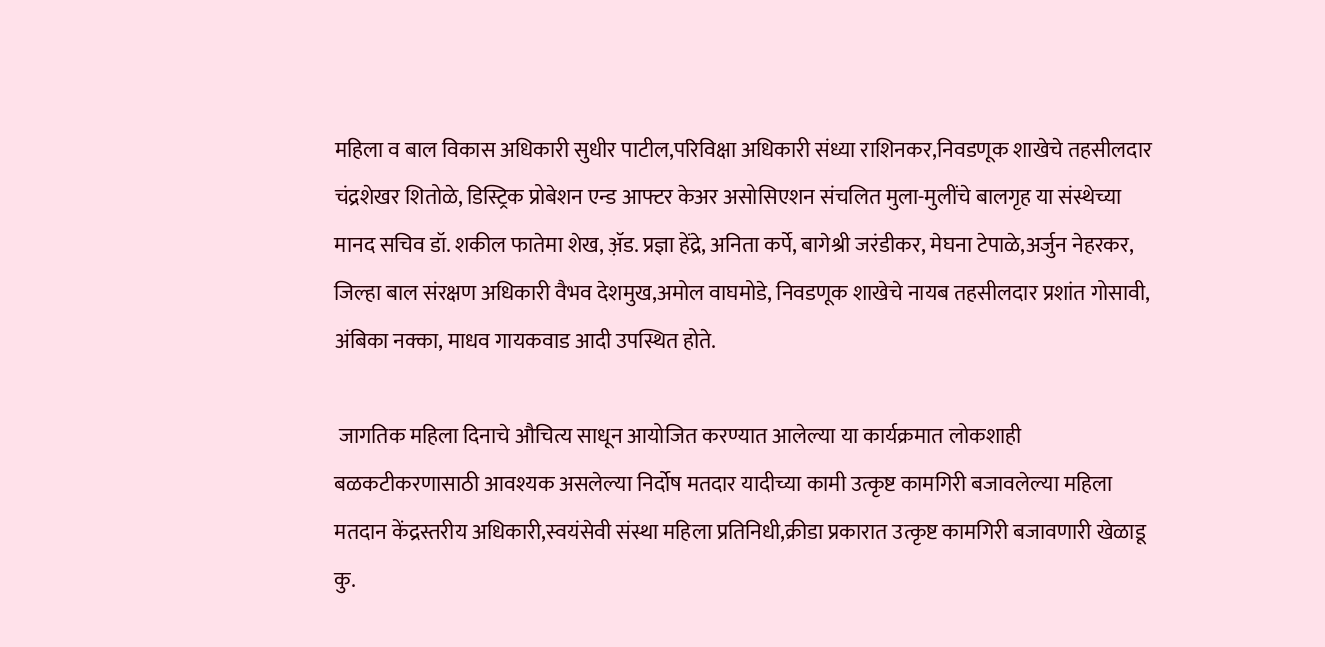महिला व बाल विकास अधिकारी सुधीर पाटील,परिविक्षा अधिकारी संध्या राशिनकर,निवडणूक शाखेचे तहसीलदार चंद्रशेखर शितोळे, डिस्ट्रिक प्रोबेशन एन्ड आफ्टर केअर असोसिएशन संचलित मुला-मुलींचे बालगृह या संस्थेच्या मानद सचिव डॉ. शकील फातेमा शेख, ॲ़ड. प्रज्ञा हेंद्रे, अनिता कर्पे, बागेश्री जरंडीकर, मेघना टेपाळे,अर्जुन नेहरकर, जिल्हा बाल संरक्षण अधिकारी वैभव देशमुख,अमोल वाघमोडे, निवडणूक शाखेचे नायब तहसीलदार प्रशांत गोसावी, अंबिका नक्का, माधव गायकवाड आदी उपस्थित होते.

 जागतिक महिला दिनाचे औचित्य साधून आयोजित करण्यात आलेल्या या कार्यक्रमात लोकशाही बळकटीकरणासाठी आवश्यक असलेल्या निर्दोष मतदार यादीच्या कामी उत्कृष्ट कामगिरी बजावलेल्या महिला मतदान केंद्रस्तरीय अधिकारी,स्वयंसेवी संस्था महिला प्रतिनिधी,क्रीडा प्रकारात उत्कृष्ट कामगिरी बजावणारी खेळाडू कु.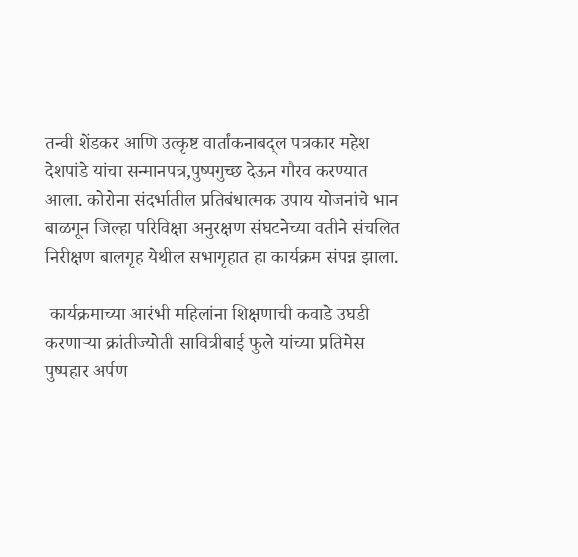तन्वी शेंडकर आणि उत्कृष्ट वार्तांकनाबद्ल पत्रकार महेश देशपांडे यांचा सन्मानपत्र,पुष्पगुच्छ देऊन गौरव करण्यात आला. कोरोना संदर्भातील प्रतिबंधात्मक उपाय योजनांचे भान बाळगून जिल्हा परिविक्षा अनुरक्षण संघटनेच्या वतीने संचलित निरीक्षण बालगृह येथील सभागृहात हा कार्यक्रम संपन्न झाला.

 कार्यक्रमाच्या आरंभी महिलांना शिक्षणाची कवाडे उघडी करणाऱ्या क्रांतीज्योती सावित्रीबाई फुले यांच्या प्रतिमेस पुष्पहार अर्पण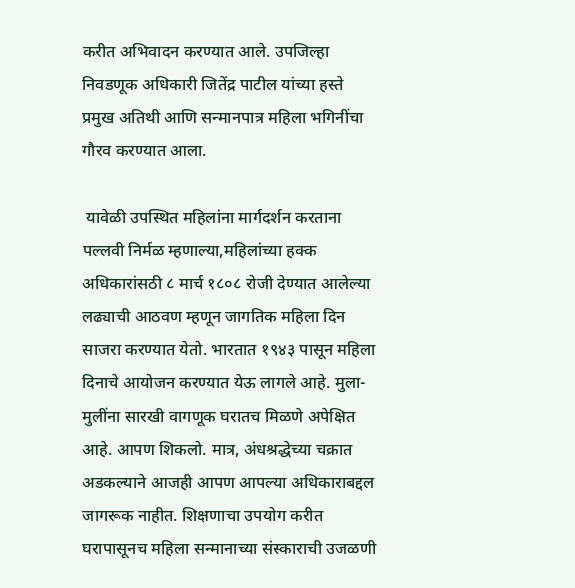करीत अभिवादन करण्यात आले. उपजिल्हा निवडणूक अधिकारी जितेंद्र पाटील यांच्या हस्ते प्रमुख अतिथी आणि सन्मानपात्र महिला भगिनींचा गौरव करण्यात आला.

 यावेळी उपस्थित महिलांना मार्गदर्शन करताना पल्लवी निर्मळ म्हणाल्या,महिलांच्या हक्क अधिकारांसठी ८ मार्च १८०८ रोजी देण्यात आलेल्या लढ्याची आठवण म्हणून जागतिक महिला दिन साजरा करण्यात येतो. भारतात १९४३ पासून महिला दिनाचे आयोजन करण्यात येऊ लागले आहे. मुला-मुलींना सारखी वागणूक घरातच मिळणे अपेक्षित आहे. आपण शिकलो. मात्र, अंधश्रद्धेच्या चक्रात अडकल्याने आजही आपण आपल्या अधिकाराबद्दल जागरूक नाहीत. शिक्षणाचा उपयोग करीत घरापासूनच महिला सन्मानाच्या संस्काराची उजळणी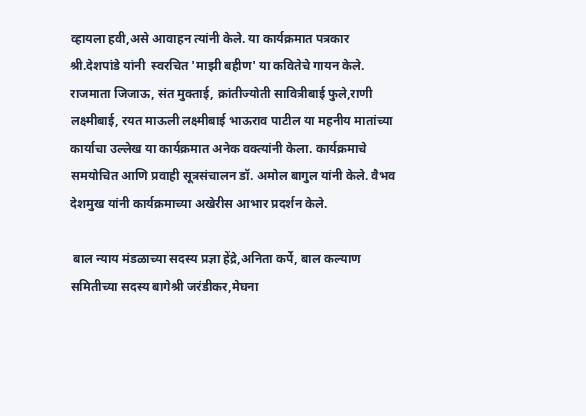व्हायला हवी,असे आवाहन त्यांनी केले. या कार्यक्रमात पत्रकार श्री.देशपांडे यांनी  स्वरचित 'माझी बहीण' या कवितेचे गायन केले. राजमाता जिजाऊ, संत मुक्ताई, क्रांतीज्योती सावित्रीबाई फुले,राणी लक्ष्मीबाई, रयत माऊली लक्ष्मीबाई भाऊराव पाटील या महनीय मातांच्या कार्याचा उल्लेख या कार्यक्रमात अनेक वक्त्यांनी केला. कार्यक्रमाचे समयोचित आणि प्रवाही सूत्रसंचालन डॉ. अमोल बागुल यांनी केले. वैभव देशमुख यांनी कार्यक्रमाच्या अखेरीस आभार प्रदर्शन केले.

 बाल न्याय मंडळाच्या सदस्य प्रज्ञा हेंद्रे,अनिता कर्पे, बाल कल्याण समितीच्या सदस्य बागेश्री जरंडीकर,मेघना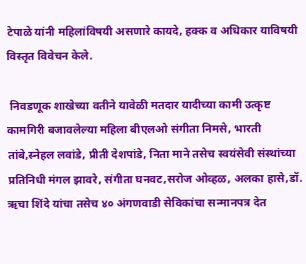टेपाळे यांनी महिलांविषयी असणारे कायदे, हक्क व अधिकार याविषयी विस्तृत विवेचन केले.

 निवडणूक शाखेच्या वतीने यावेळी मतदार यादीच्या कामी उत्कृष्ट कामगिरी बजावलेल्या महिला बीएलओ संगीता निमसे, भारती तांबे,स्नेहल लवांडे, प्रीती देशपांडे, निता माने तसेच स्वयंसेवी संस्थांच्या प्रतिनिधी मंगल झावरे, संगीता घनवट,सरोज ओव्हळ, अलका हासे,डॉ. ऋचा शिंदे यांचा तसेच ४० अंगणवाडी सेविकांचा सन्मानपत्र देत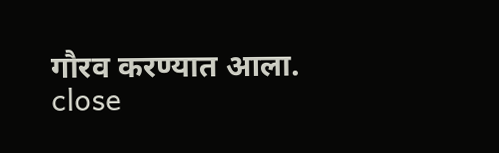गौरव करण्यात आला.
close